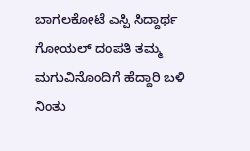ಬಾಗಲಕೋಟೆ ಎಸ್ಪಿ ಸಿದ್ದಾರ್ಥ ಗೋಯಲ್ ದಂಪತಿ ತಮ್ಮ ಮಗುವಿನೊಂದಿಗೆ ಹೆದ್ದಾರಿ ಬಳಿ ನಿಂತು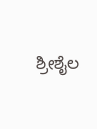ಶ್ರೀಶೈಲ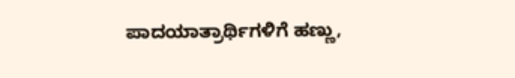ಪಾದಯಾತ್ರಾರ್ಥಿಗಳಿಗೆ ಹಣ್ಣು,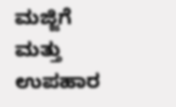ಮಜ್ಜಿಗೆ ಮತ್ತು ಉಪಹಾರ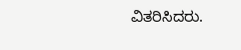ವಿತರಿಸಿದರು.